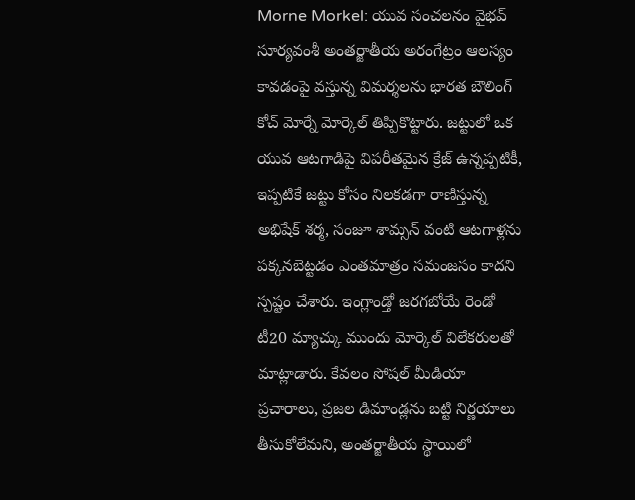Morne Morkel: యువ సంచలనం వైభవ్ సూర్యవంశీ అంతర్జాతీయ అరంగేట్రం ఆలస్యం కావడంపై వస్తున్న విమర్శలను భారత బౌలింగ్ కోచ్ మోర్నే మోర్కెల్ తిప్పికొట్టారు. జట్టులో ఒక యువ ఆటగాడిపై విపరీతమైన క్రేజ్ ఉన్నప్పటికీ, ఇప్పటికే జట్టు కోసం నిలకడగా రాణిస్తున్న అభిషేక్ శర్మ, సంజూ శామ్సన్ వంటి ఆటగాళ్లను పక్కనబెట్టడం ఎంతమాత్రం సమంజసం కాదని స్పష్టం చేశారు. ఇంగ్లాండ్తో జరగబోయే రెండో టీ20 మ్యాచ్కు ముందు మోర్కెల్ విలేకరులతో మాట్లాడారు. కేవలం సోషల్ మీడియా ప్రచారాలు, ప్రజల డిమాండ్లను బట్టి నిర్ణయాలు తీసుకోలేమని, అంతర్జాతీయ స్థాయిలో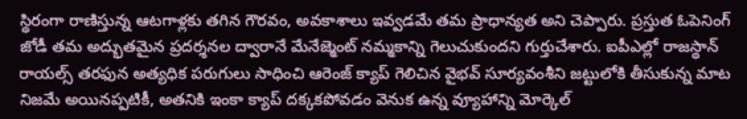స్థిరంగా రాణిస్తున్న ఆటగాళ్లకు తగిన గౌరవం, అవకాశాలు ఇవ్వడమే తమ ప్రాధాన్యత అని చెప్పారు. ప్రస్తుత ఓపెనింగ్ జోడీ తమ అద్భుతమైన ప్రదర్శనల ద్వారానే మేనేజ్మెంట్ నమ్మకాన్ని గెలుచుకుందని గుర్తుచేశారు. ఐపీఎల్లో రాజస్థాన్ రాయల్స్ తరఫున అత్యధిక పరుగులు సాధించి ఆరెంజ్ క్యాప్ గెలిచిన వైభవ్ సూర్యవంశీని జట్టులోకి తీసుకున్న మాట నిజమే అయినప్పటికీ, అతనికి ఇంకా క్యాప్ దక్కకపోవడం వెనుక ఉన్న వ్యూహాన్ని మోర్కెల్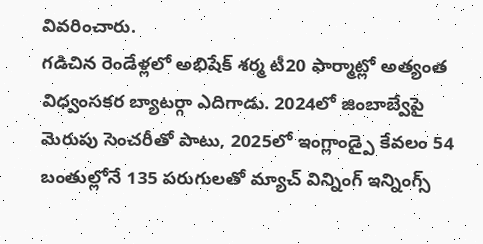వివరించారు.
గడిచిన రెండేళ్లలో అభిషేక్ శర్మ టీ20 ఫార్మాట్లో అత్యంత విధ్వంసకర బ్యాటర్గా ఎదిగాడు. 2024లో జింబాబ్వేపై మెరుపు సెంచరీతో పాటు, 2025లో ఇంగ్లాండ్పై కేవలం 54 బంతుల్లోనే 135 పరుగులతో మ్యాచ్ విన్నింగ్ ఇన్నింగ్స్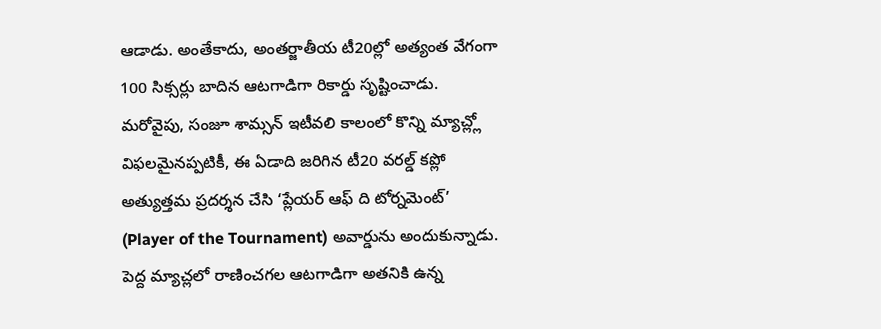ఆడాడు. అంతేకాదు, అంతర్జాతీయ టీ20ల్లో అత్యంత వేగంగా 100 సిక్సర్లు బాదిన ఆటగాడిగా రికార్డు సృష్టించాడు. మరోవైపు, సంజూ శామ్సన్ ఇటీవలి కాలంలో కొన్ని మ్యాచ్ల్లో విఫలమైనప్పటికీ, ఈ ఏడాది జరిగిన టీ20 వరల్డ్ కప్లో అత్యుత్తమ ప్రదర్శన చేసి ‘ప్లేయర్ ఆఫ్ ది టోర్నమెంట్’ (Player of the Tournament) అవార్డును అందుకున్నాడు. పెద్ద మ్యాచ్లలో రాణించగల ఆటగాడిగా అతనికి ఉన్న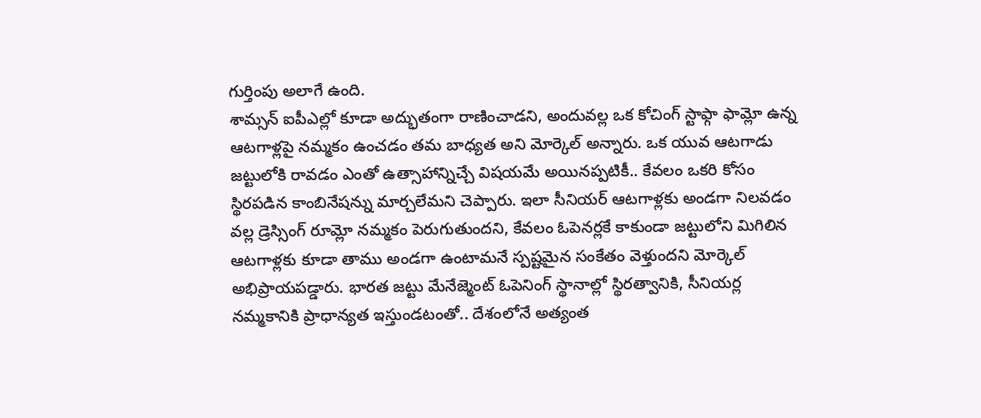గుర్తింపు అలాగే ఉంది.
శామ్సన్ ఐపీఎల్లో కూడా అద్భుతంగా రాణించాడని, అందువల్ల ఒక కోచింగ్ స్టాఫ్గా ఫామ్లో ఉన్న ఆటగాళ్లపై నమ్మకం ఉంచడం తమ బాధ్యత అని మోర్కెల్ అన్నారు. ఒక యువ ఆటగాడు జట్టులోకి రావడం ఎంతో ఉత్సాహాన్నిచ్చే విషయమే అయినప్పటికీ.. కేవలం ఒకరి కోసం స్థిరపడిన కాంబినేషన్ను మార్చలేమని చెప్పారు. ఇలా సీనియర్ ఆటగాళ్లకు అండగా నిలవడం వల్ల డ్రెస్సింగ్ రూమ్లో నమ్మకం పెరుగుతుందని, కేవలం ఓపెనర్లకే కాకుండా జట్టులోని మిగిలిన ఆటగాళ్లకు కూడా తాము అండగా ఉంటామనే స్పష్టమైన సంకేతం వెళ్తుందని మోర్కెల్ అభిప్రాయపడ్డారు. భారత జట్టు మేనేజ్మెంట్ ఓపెనింగ్ స్థానాల్లో స్థిరత్వానికి, సీనియర్ల నమ్మకానికి ప్రాధాన్యత ఇస్తుండటంతో.. దేశంలోనే అత్యంత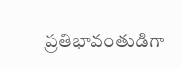ప్రతిభావంతుడిగా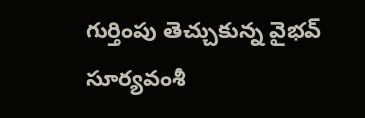గుర్తింపు తెచ్చుకున్న వైభవ్ సూర్యవంశీ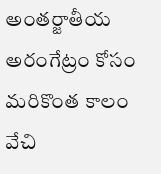అంతర్జాతీయ అరంగేట్రం కోసం మరికొంత కాలం వేచి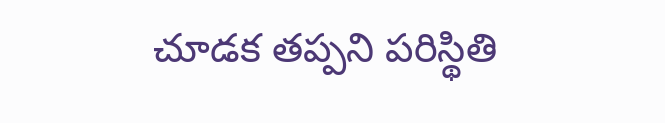చూడక తప్పని పరిస్థితి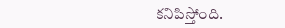కనిపిస్తోంది.